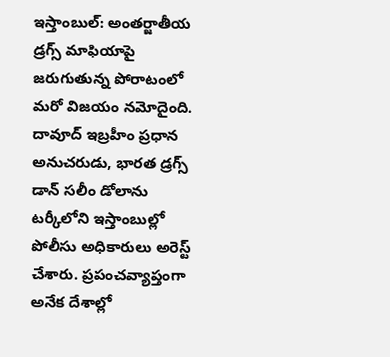ఇస్తాంబుల్: అంతర్జాతీయ డ్రగ్స్ మాఫియాపై జరుగుతున్న పోరాటంలో మరో విజయం నమోదైంది. దావూద్ ఇబ్రహీం ప్రధాన అనుచరుడు, భారత డ్రగ్స్ డాన్ సలీం డోలాను టర్కీలోని ఇస్తాంబుల్లో పోలీసు అధికారులు అరెస్ట్ చేశారు. ప్రపంచవ్యాప్తంగా అనేక దేశాల్లో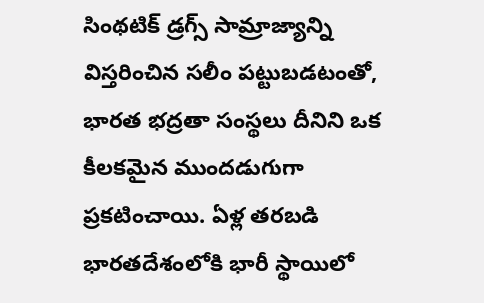సింథటిక్ డ్రగ్స్ సామ్రాజ్యాన్ని విస్తరించిన సలీం పట్టుబడటంతో, భారత భద్రతా సంస్థలు దీనిని ఒక కీలకమైన ముందడుగుగా ప్రకటించాయి. ఏళ్ల తరబడి భారతదేశంలోకి భారీ స్థాయిలో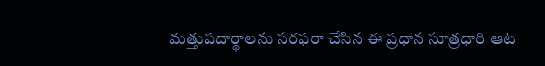మత్తుపదార్థాలను సరఫరా చేసిన ఈ ప్రధాన సూత్రధారి ఆట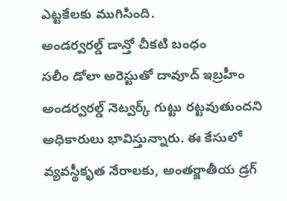ఎట్టకేలకు ముగిసింది.
అండర్వరల్డ్ డాన్తో చీకటి బంధం
సలీం డోలా అరెస్టుతో దావూద్ ఇబ్రహీం అండర్వరల్డ్ నెట్వర్క్ గుట్టు రట్టవుతుందని అధికారులు భావిస్తున్నారు. ఈ కేసులో వ్యవస్థీకృత నేరాలకు, అంతర్జాతీయ డ్రగ్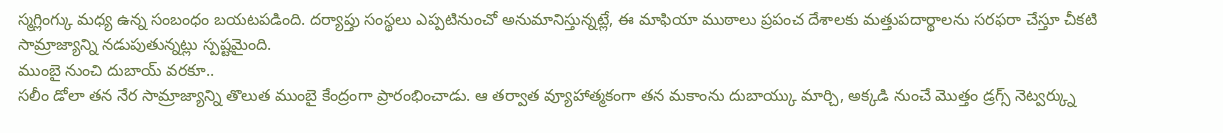స్మగ్లింగ్కు మధ్య ఉన్న సంబంధం బయటపడింది. దర్యాప్తు సంస్థలు ఎప్పటినుంచో అనుమానిస్తున్నట్లే, ఈ మాఫియా ముఠాలు ప్రపంచ దేశాలకు మత్తుపదార్థాలను సరఫరా చేస్తూ చీకటి సామ్రాజ్యాన్ని నడుపుతున్నట్లు స్పష్టమైంది.
ముంబై నుంచి దుబాయ్ వరకూ..
సలీం డోలా తన నేర సామ్రాజ్యాన్ని తొలుత ముంబై కేంద్రంగా ప్రారంభించాడు. ఆ తర్వాత వ్యూహాత్మకంగా తన మకాంను దుబాయ్కు మార్చి, అక్కడి నుంచే మొత్తం డ్రగ్స్ నెట్వర్క్ను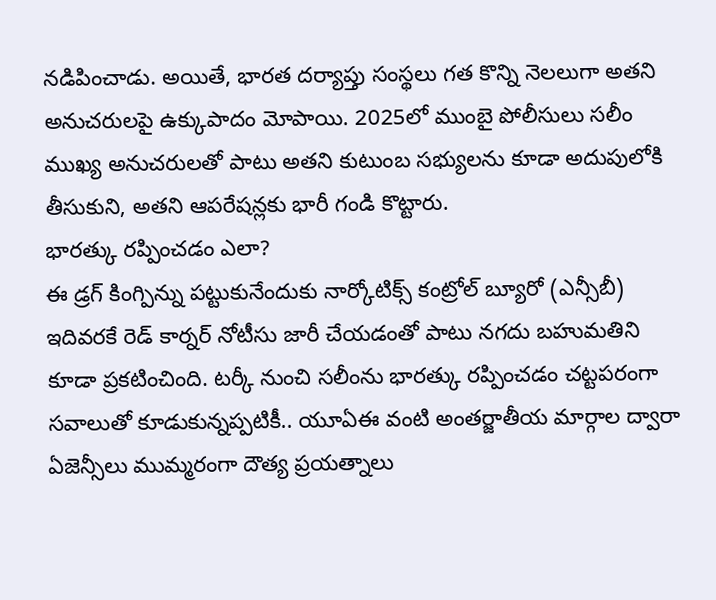నడిపించాడు. అయితే, భారత దర్యాప్తు సంస్థలు గత కొన్ని నెలలుగా అతని అనుచరులపై ఉక్కుపాదం మోపాయి. 2025లో ముంబై పోలీసులు సలీం ముఖ్య అనుచరులతో పాటు అతని కుటుంబ సభ్యులను కూడా అదుపులోకి తీసుకుని, అతని ఆపరేషన్లకు భారీ గండి కొట్టారు.
భారత్కు రప్పించడం ఎలా?
ఈ డ్రగ్ కింగ్పిన్ను పట్టుకునేందుకు నార్కోటిక్స్ కంట్రోల్ బ్యూరో (ఎన్సీబీ) ఇదివరకే రెడ్ కార్నర్ నోటీసు జారీ చేయడంతో పాటు నగదు బహుమతిని కూడా ప్రకటించింది. టర్కీ నుంచి సలీంను భారత్కు రప్పించడం చట్టపరంగా సవాలుతో కూడుకున్నప్పటికీ.. యూఏఈ వంటి అంతర్జాతీయ మార్గాల ద్వారా ఏజెన్సీలు ముమ్మరంగా దౌత్య ప్రయత్నాలు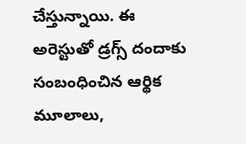చేస్తున్నాయి. ఈ అరెస్టుతో డ్రగ్స్ దందాకు సంబంధించిన ఆర్థిక మూలాలు,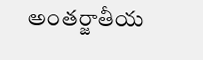అంతర్జాతీయ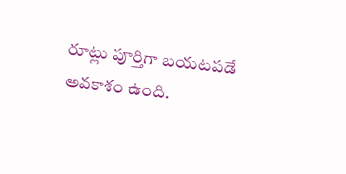రూట్లు పూర్తిగా బయటపడే అవకాశం ఉంది.